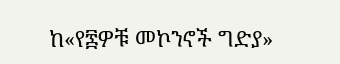ከ«የ፷ዎቹ መኮንኖች ግድያ»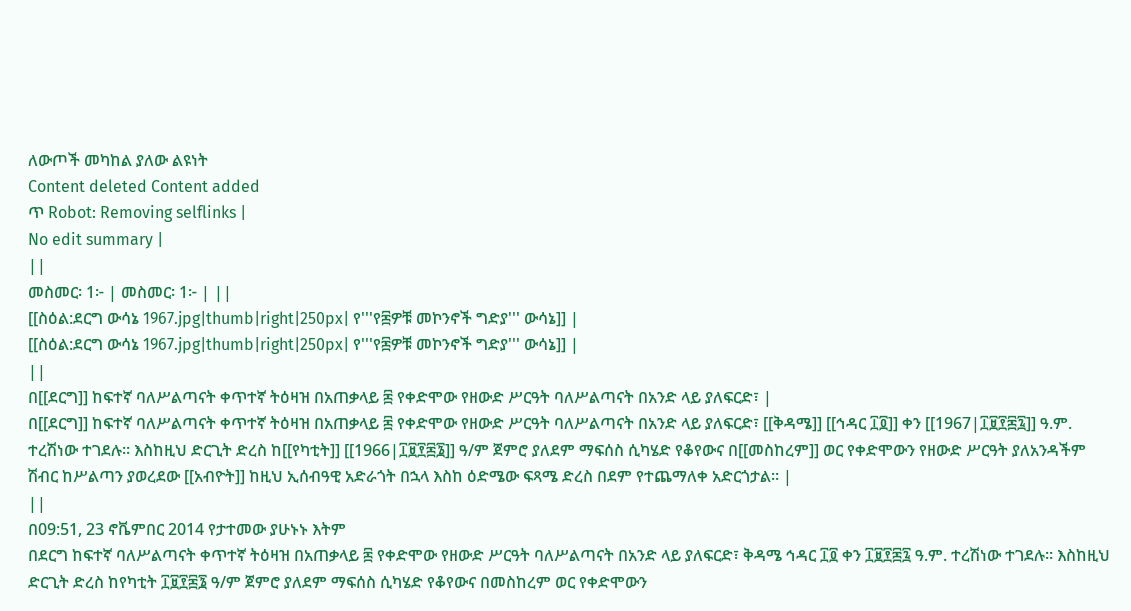ለውጦች መካከል ያለው ልዩነት
Content deleted Content added
ጥ Robot: Removing selflinks |
No edit summary |
||
መስመር፡ 1፦ | መስመር፡ 1፦ | ||
[[ስዕል:ደርግ ውሳኔ 1967.jpg|thumb|right|250px| የ'''የ፷ዎቹ መኮንኖች ግድያ''' ውሳኔ]] |
[[ስዕል:ደርግ ውሳኔ 1967.jpg|thumb|right|250px| የ'''የ፷ዎቹ መኮንኖች ግድያ''' ውሳኔ]] |
||
በ[[ደርግ]] ከፍተኛ ባለሥልጣናት ቀጥተኛ ትዕዛዝ በአጠቃላይ ፷ የቀድሞው የዘውድ ሥርዓት ባለሥልጣናት በአንድ ላይ ያለፍርድ፣ |
በ[[ደርግ]] ከፍተኛ ባለሥልጣናት ቀጥተኛ ትዕዛዝ በአጠቃላይ ፷ የቀድሞው የዘውድ ሥርዓት ባለሥልጣናት በአንድ ላይ ያለፍርድ፣ [[ቅዳሜ]] [[ኅዳር ፲፬]] ቀን [[1967|፲፱፻፷፯]] ዓ.ም. ተረሽነው ተገደሉ። እስከዚህ ድርጊት ድረስ ከ[[የካቲት]] [[1966|፲፱፻፷፮]] ዓ/ም ጀምሮ ያለደም ማፍሰስ ሲካሄድ የቆየውና በ[[መስከረም]] ወር የቀድሞውን የዘውድ ሥርዓት ያለአንዳችም ሽብር ከሥልጣን ያወረደው [[አብዮት]] ከዚህ ኢሰብዓዊ አድራጎት በኋላ እስከ ዕድሜው ፍጻሜ ድረስ በደም የተጨማለቀ አድርጎታል። |
||
በ09:51, 23 ኖቬምበር 2014 የታተመው ያሁኑኑ እትም
በደርግ ከፍተኛ ባለሥልጣናት ቀጥተኛ ትዕዛዝ በአጠቃላይ ፷ የቀድሞው የዘውድ ሥርዓት ባለሥልጣናት በአንድ ላይ ያለፍርድ፣ ቅዳሜ ኅዳር ፲፬ ቀን ፲፱፻፷፯ ዓ.ም. ተረሽነው ተገደሉ። እስከዚህ ድርጊት ድረስ ከየካቲት ፲፱፻፷፮ ዓ/ም ጀምሮ ያለደም ማፍሰስ ሲካሄድ የቆየውና በመስከረም ወር የቀድሞውን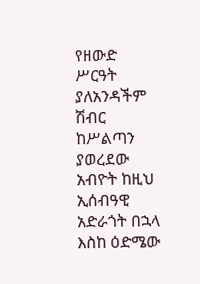የዘውድ ሥርዓት ያለአንዳችም ሽብር ከሥልጣን ያወረደው አብዮት ከዚህ ኢሰብዓዊ አድራጎት በኋላ እስከ ዕድሜው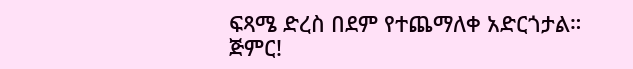ፍጻሜ ድረስ በደም የተጨማለቀ አድርጎታል።
ጅምር!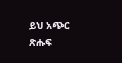ይህ አጭር ጽሑፍ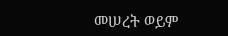መሠረት ወይም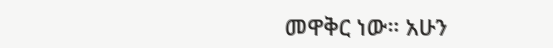መዋቅር ነው። አሁን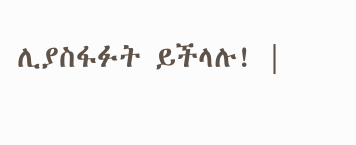ሊያስፋፉት ይችላሉ! |